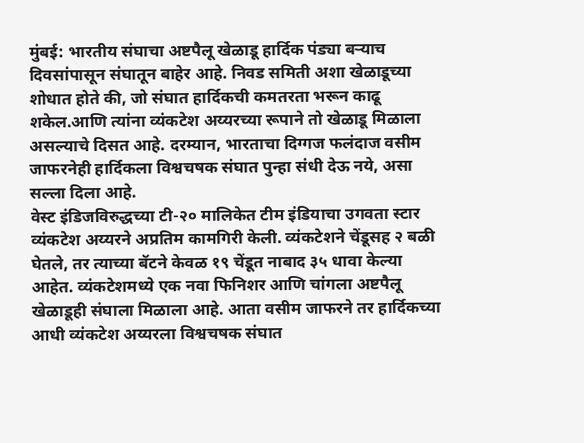मुंबई: भारतीय संघाचा अष्टपैलू खेळाडू हार्दिक पंड्या बऱ्याच दिवसांपासून संघातून बाहेर आहे. निवड समिती अशा खेळाडूच्या शोधात होते की, जो संघात हार्दिकची कमतरता भरून काढू शकेल.आणि त्यांना व्यंकटेश अय्यरच्या रूपाने तो खेळाडू मिळाला असल्याचे दिसत आहे. दरम्यान, भारताचा दिग्गज फलंदाज वसीम जाफरनेही हार्दिकला विश्वचषक संघात पुन्हा संधी देऊ नये, असा सल्ला दिला आहे.
वेस्ट इंडिजविरुद्धच्या टी-२० मालिकेत टीम इंडियाचा उगवता स्टार व्यंकटेश अय्यरने अप्रतिम कामगिरी केली. व्यंकटेशने चेंडूसह २ बळी घेतले, तर त्याच्या बॅटने केवळ १९ चेंडूत नाबाद ३५ धावा केल्या आहेत. व्यंकटेशमध्ये एक नवा फिनिशर आणि चांगला अष्टपैलू खेळाडूही संघाला मिळाला आहे. आता वसीम जाफरने तर हार्दिकच्या आधी व्यंकटेश अय्यरला विश्वचषक संघात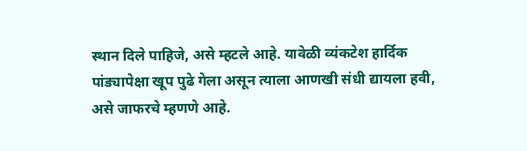स्थान दिले पाहिजे, असे म्हटले आहे. यावेळी व्यंकटेश हार्दिक पांड्यापेक्षा खूप पुढे गेला असून त्याला आणखी संधी द्यायला हवी, असे जाफरचे म्हणणे आहे.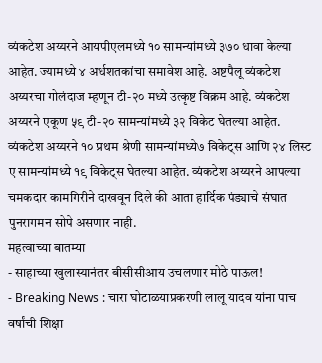व्यंकटेश अय्यरने आयपीएलमध्ये १० सामन्यांमध्ये ३७० धावा केल्या आहेत. ज्यामध्ये ४ अर्धशतकांचा समावेश आहे. अष्टपैलू व्यंकटेश अय्यरचा गोलंदाज म्हणून टी-२० मध्ये उत्कृष्ट विक्रम आहे. व्यंकटेश अय्यरने एकूण ५९ टी-२० सामन्यांमध्ये ३२ विकेट घेतल्या आहेत. व्यंकटेश अय्यरने १० प्रथम श्रेणी सामन्यांमध्ये७ विकेट्स आणि २४ लिस्ट ए सामन्यांमध्ये १९ विकेट्स घेतल्या आहेत. व्यंकटेश अय्यरने आपल्या चमकदार कामगिरीने दाखवून दिले की आता हार्दिक पंड्याचे संघात पुनरागमन सोपे असणार नाही.
महत्वाच्या बातम्या
- साहाच्या खुलास्यानंतर बीसीसीआय उचलणार मोठे पाऊल!
- Breaking News : चारा घोटाळयाप्रकरणी लालू यादव यांना पाच वर्षांची शिक्षा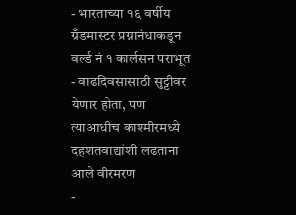- भारताच्या १६ वर्षीय ग्रँडमास्टर प्रग्नानंधाकडून वर्ल्ड नं १ कार्लसन पराभूत
- वाढदिवसासाठी सुट्टीवर येणार होता, पण त्याआधीच काश्मीरमध्ये दहशतवाद्यांशी लढताना आले वीरमरण
-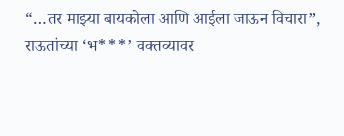“…तर माझ्या बायकोला आणि आईला जाऊन विचारा”, राऊतांच्या ‘भ***’ वक्तव्यावर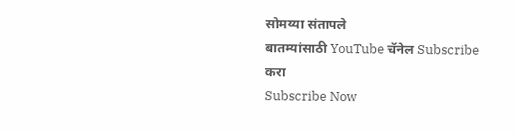सोमय्या संतापले
बातम्यांसाठी YouTube चॅनेल Subscribe करा
Subscribe Now